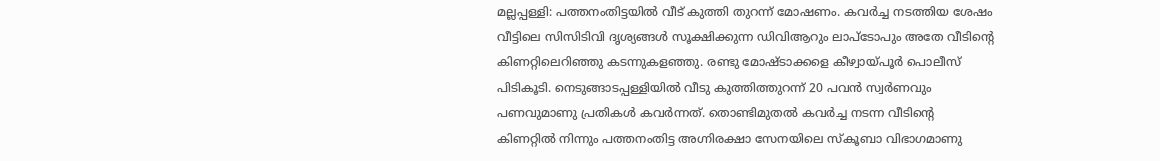മല്ലപ്പള്ളി: പത്തനംതിട്ടയിൽ വീട് കുത്തി തുറന്ന് മോഷണം. കവർച്ച നടത്തിയ ശേഷം വീട്ടിലെ സിസിടിവി ദൃശ്യങ്ങൾ സൂക്ഷിക്കുന്ന ഡിവിആറും ലാപ്ടോപും അതേ വീടിന്റെ കിണറ്റിലെറിഞ്ഞു കടന്നുകളഞ്ഞു. രണ്ടു മോഷ്ടാക്കളെ കീഴ്വായ്പൂർ പൊലീസ് പിടികൂടി. നെടുങ്ങാടപ്പള്ളിയിൽ വീടു കുത്തിത്തുറന്ന് 20 പവൻ സ്വർണവും പണവുമാണു പ്രതികൾ കവർന്നത്. തൊണ്ടിമുതൽ കവർച്ച നടന്ന വീടിന്റെ കിണറ്റിൽ നിന്നും പത്തനംതിട്ട അഗ്നിരക്ഷാ സേനയിലെ സ്കൂബാ വിഭാഗമാണു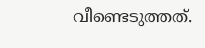വീണ്ടെടുത്തത്.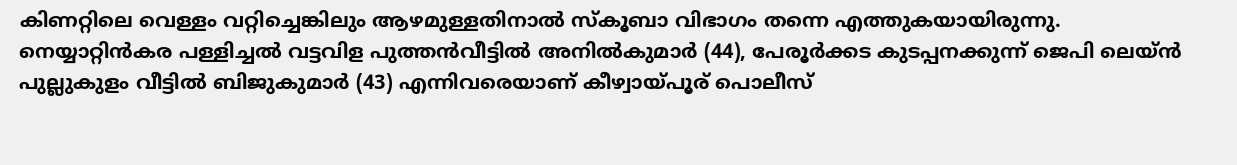കിണറ്റിലെ വെള്ളം വറ്റിച്ചെങ്കിലും ആഴമുള്ളതിനാൽ സ്കൂബാ വിഭാഗം തന്നെ എത്തുകയായിരുന്നു.
നെയ്യാറ്റിൻകര പള്ളിച്ചൽ വട്ടവിള പുത്തൻവീട്ടിൽ അനിൽകുമാർ (44), പേരൂർക്കട കുടപ്പനക്കുന്ന് ജെപി ലെയ്ൻ പുല്ലുകുളം വീട്ടിൽ ബിജുകുമാർ (43) എന്നിവരെയാണ് കീഴ്വായ്പൂര് പൊലീസ്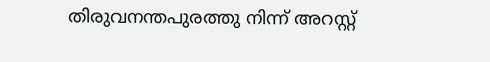തിരുവനന്തപുരത്തു നിന്ന് അറസ്റ്റ്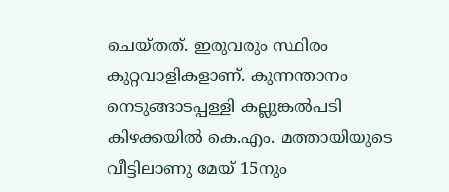ചെയ്തത്. ഇരുവരും സ്ഥിരം കുറ്റവാളികളാണ്. കുന്നന്താനം നെടുങ്ങാടപ്പള്ളി കല്ലുങ്കൽപടി കിഴക്കയിൽ കെ.എം. മത്തായിയുടെ വീട്ടിലാണു മേയ് 15നും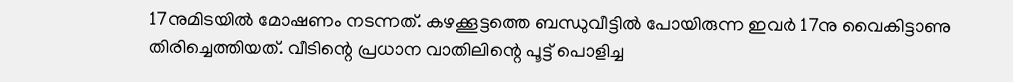17നുമിടയിൽ മോഷണം നടന്നത്. കഴക്കൂട്ടത്തെ ബന്ധുവീട്ടിൽ പോയിരുന്ന ഇവർ 17നു വൈകിട്ടാണു തിരിച്ചെത്തിയത്. വീടിന്റെ പ്രധാന വാതിലിന്റെ പൂട്ട് പൊളിച്ച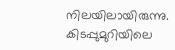നിലയിലായിരുന്നു. കിടപ്പുമുറിയിലെ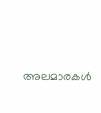അലമാരകൾ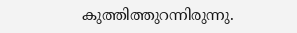കുത്തിത്തുറന്നിരുന്നു.